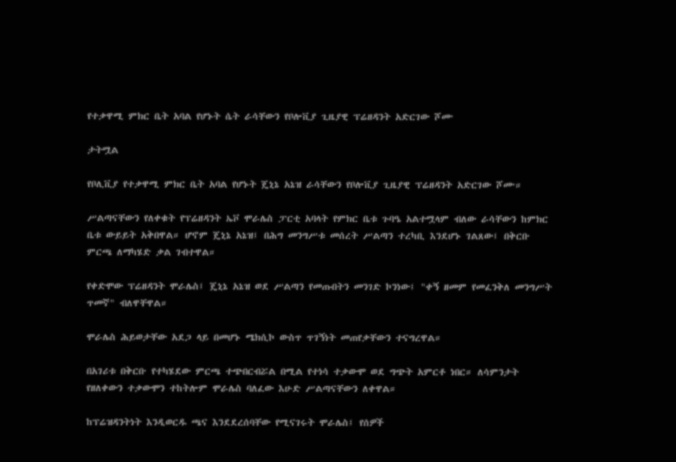የተቃዋሚ ምክር ቤት አባል የሆኑት ሴት ራሳቸውን የቦሎቪያ ጊዜያዊ ፕሬዘዳንት አድርገው ሾሙ

ታትሟል

የቦሊቪያ የተቃዋሚ ምክር ቤት አባል የሆኑት ጄኒኔ አኔዝ ራሳቸውን የቦሎቪያ ጊዜያዊ ፕሬዘዳንት አድርገው ሾሙ።

ሥልጣናቸውን የለቀቁት የፕሬዘዳንት ኤቮ ሞራሌስ ፓርቲ አባላት የምክር ቤቱ ጉባዔ አልተሟላም ብለው ራሳቸውን ከምክር ቤቱ ውይይት አቅበዋል። ሆኖም ጄኒኔ አኔዝ፤ በሕግ መንግሥቱ መሰረት ሥልጣን ተረካቢ እንደሆኑ ገልጸው፤ በቅርቡ ምርጫ ለማካሄድ ቃል ገብተዋል።

የቀድሞው ፕሬዘዳንት ሞራሌስ፤ ጄኒኔ አኔዝ ወደ ሥልጣን የመጡበትን መንገድ ኮንነው፤ "ቀኝ ዘመም የመፈንቅለ መንግሥት ጥመኛ" ብለዋቸዋል።

ሞራሌስ ሕይወታቸው አደጋ ላይ በመሆኑ ሜክሲኮ ውስጥ ጥገኝነት መጠየቃቸውን ተናግረዋል።

በአገሪቱ በቅርቡ የተካሄደው ምርጫ ተጭበርብሯል በሚል የተነሳ ተቃውሞ ወደ ግጭት አምርቶ ነበር። ለሳምንታት የዘለቀውን ተቃውሞን ተከትሎም ሞራሌስ ባለፈው እሁድ ሥልጣናቸውን ለቀዋል።

ከፕሬዝዳንትነት እንዲወርዱ ጫና እንደደረሰባቸው የሚናገሩት ሞራሌስ፤ የሰዎች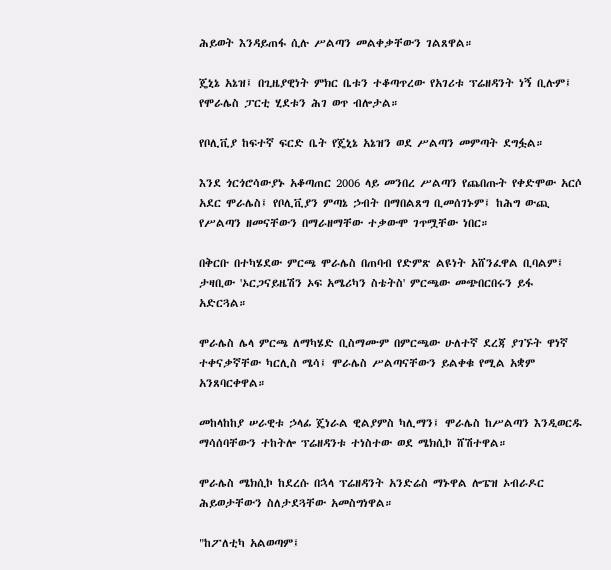ሕይወት እንዳይጠፋ ሲሉ ሥልጣን መልቀቃቸውን ገልጸዋል።

ጄኒኔ አኔዝ፤ በጊዜያዊነት ምክር ቤቱን ተቆጣጥረው የአገሪቱ ፕሬዘዳንት ነኝ ቢሉም፤ የሞራሌስ ፓርቲ ሂደቱን ሕገ ወጥ ብሎታል።

የቦሊቪያ ከፍተኛ ፍርድ ቤት የጄኒኔ አኔዝን ወደ ሥልጣን መምጣት ደግፏል።

እንደ ጎርጎሮሳውያኑ አቆጣጠር 2006 ላይ መንበረ ሥልጣን የጨበጡት የቀድሞው አርሶ አደር ሞራሌስ፤ የቦሊቪያን ምጣኔ ኃብት በማበልጸግ ቢመሰገኑም፤ ከሕግ ውጪ የሥልጣን ዘመናቸውን በማራዘማቸው ተቃውሞ ገጥሟቸው ነበር።

በቅርቡ በተካሄደው ምርጫ ሞራሌስ በጠባብ የድምጽ ልዩነት አሸንፈዋል ቢባልም፤ ታዛቢው 'ኦርጋናይዜሽን ኦፍ አሜሪካን ስቴትስ' ምርጫው መጭበርበሩን ይፋ አድርጓል።

ሞራሌስ ሌላ ምርጫ ለማካሄድ ቢስማሙም በምርጫው ሁለተኛ ደረጃ ያገኙት ዋነኛ ተቀናቃኛቸው ካርሊስ ሜሳ፤ ሞራሌስ ሥልጣናቸውን ይልቀቁ የሚል አቋም አንጸባርቀዋል።

መከላከከያ ሠራዊቱ ኃላፊ ጄነራል ዊልያምስ ካሊማን፤ ሞራሌስ ከሥልጣን እንዲወርዱ ማሳሰባቸውን ተከትሎ ፕሬዘዳንቱ ተነስተው ወደ ሜክሲኮ ሸሽተዋል።

ሞራሌስ ሜክሲኮ ከደረሱ በኋላ ፕሬዘዳንት አንድሬስ ማኑዋል ሎፔዝ ኦብራዶር ሕይወታቸውን ስለታደጓቸው አመስግነዋል።

"ከፖለቲካ አልወጣም፤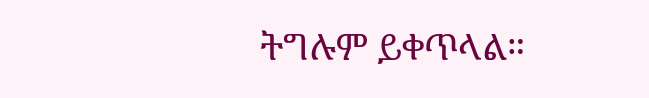ትግሉም ይቀጥላል።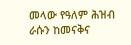መላው የዓለም ሕዝብ ራሱን ከመናቅና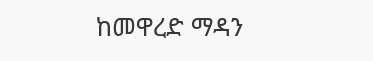ከመዋረድ ማዳን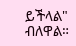ይችላል" ብለዋል።